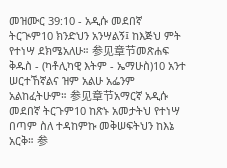መዝሙር 39:10 - አዲሱ መደበኛ ትርጒም10 ክንድህን አንሣልኝ፤ ከእጅህ ምት የተነሣ ደክሜአለሁ። 参见章节መጽሐፍ ቅዱስ - (ካቶሊካዊ እትም - ኤማሁስ)10 አንተ ሠርተኸኛልና ዝም አልሁ አፌንም አልከፈትሁም። 参见章节አማርኛ አዲሱ መደበኛ ትርጉም10 ከጽኑ አመታትህ የተነሣ በጣም ስለ ተዳከምኩ መቅሠፍትህን ከእኔ አርቅ። 参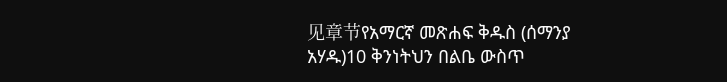见章节የአማርኛ መጽሐፍ ቅዱስ (ሰማንያ አሃዱ)10 ቅንነትህን በልቤ ውስጥ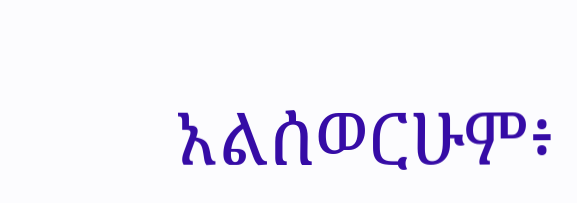አልሰወርሁም፥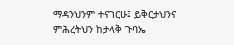ማዳንህንም ተናገርሁ፤ ይቅርታህንና ምሕረትህን ከታላቅ ጉባኤ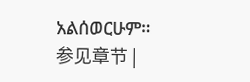አልሰወርሁም። 参见章节 |